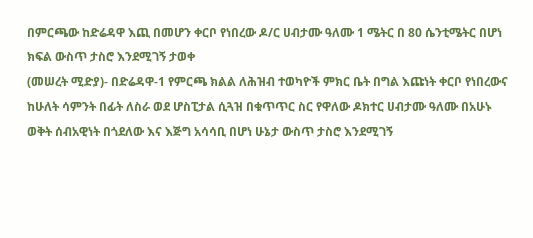በምርጫው ከድሬዳዋ እጪ በመሆን ቀርቦ የነበረው ዶ/ር ሀብታሙ ዓለሙ 1 ሜትር በ 80 ሴንቲሜትር በሆነ ክፍል ውስጥ ታስሮ እንደሚገኝ ታወቀ
(መሠረት ሚድያ)- በድሬዳዋ-1 የምርጫ ክልል ለሕዝብ ተወካዮች ምክር ቤት በግል እጩነት ቀርቦ የነበረውና ከሁለት ሳምንት በፊት ለስራ ወደ ሆስፒታል ሲጓዝ በቁጥጥር ስር የዋለው ዶክተር ሀብታሙ ዓለሙ በአሁኑ ወቅት ሰብአዊነት በጎደለው እና እጅግ አሳሳቢ በሆነ ሁኔታ ውስጥ ታስሮ እንደሚገኝ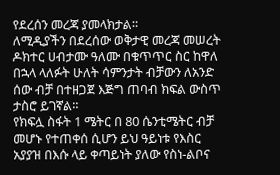የደረሰን መረጃ ያመላክታል።
ለሚዲያችን በደረሰው ወቅታዊ መረጃ መሠረት ዶክተር ሀብታሙ ዓለሙ በቁጥጥር ስር ከዋለ በኋላ ላለፉት ሁለት ሳምንታት ብቻውን ለአንድ ሰው ብቻ በተዘጋጀ እጅግ ጠባብ ክፍል ውስጥ ታስሮ ይገኛል።
የክፍሏ ስፋት 1 ሜትር በ 80 ሴንቲሜትር ብቻ መሆኑ የተጠቀሰ ሲሆን ይህ ዓይነቱ የእስር አያያዝ በእሱ ላይ ቀጣይነት ያለው የስነ-ልቦና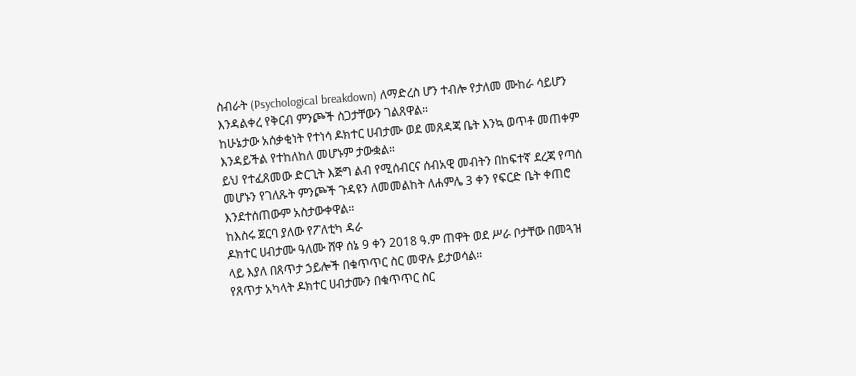ስብራት (Psychological breakdown) ለማድረስ ሆን ተብሎ የታለመ ሙከራ ሳይሆን እንዳልቀረ የቅርብ ምንጮች ስጋታቸውን ገልጸዋል።
ከሁኔታው አሰቃቂነት የተነሳ ዶክተር ሀብታሙ ወደ መጸዳጃ ቤት እንኳ ወጥቶ መጠቀም እንዳይችል የተከለከለ መሆኑም ታውቋል።
ይህ የተፈጸመው ድርጊት እጅግ ልብ የሚሰብርና ሰብአዊ መብትን በከፍተኛ ደረጃ የጣሰ መሆኑን የገለጹት ምንጮች ጉዳዩን ለመመልከት ለሐምሌ 3 ቀን የፍርድ ቤት ቀጠሮ እንደተሰጠውም አስታውቀዋል።
ከእስሩ ጀርባ ያለው የፖለቲካ ዳራ
ዶክተር ሀብታሙ ዓለሙ ሸዋ ሰኔ 9 ቀን 2018 ዓ.ም ጠዋት ወደ ሥራ ቦታቸው በመጓዝ ላይ እያለ በጸጥታ ኃይሎች በቁጥጥር ስር መዋሉ ይታወሳል።
የጸጥታ አካላት ዶክተር ሀብታሙን በቁጥጥር ስር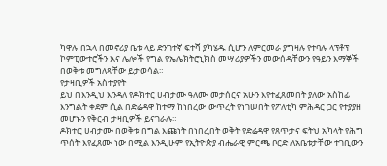ካዋሉ በኋላ በመኖሪያ ቤቱ ላይ ድንገተኛ ፍተሻ ያካሄዱ ሲሆን ለምርመራ ያግዛሉ የተባሉ ላፕቶፕ ኮምፒውተሮችን እና ሌሎች የግል የኤሌክትሮኒክስ መሣሪያዎችን መውሰዳቸውን የዓይን እማኞች በወቅቱ መግለጻቸው ይታወሳል።
የታዛቢዎች አስተያየት
ይህ በእንዲህ እንዳለ የዶክተር ሀብታሙ ዓለሙ መታሰርና አሁን እየተፈጸመበት ያለው አስከፊ እንግልት ቀደም ሲል በድሬዳዋ ከተማ ከነበረው ውጥረት የነገሠበት የፖለቲካ ምሕዳር ጋር የተያያዘ መሆኑን የቅርብ ታዛቢዎች ይናገራሉ።
ዶክተር ሀብታሙ በወቅቱ በግል እጩነት በነበረበት ወቅት የድሬዳዋ የጸጥታና ፍትህ አካላት የሕግ ጥሰት እየፈጸሙ ነው በሚል እንዲሁም የኢትዮጵያ ብሔራዊ ምርጫ ቦርድ ለአቤቱታቸው ተገቢውን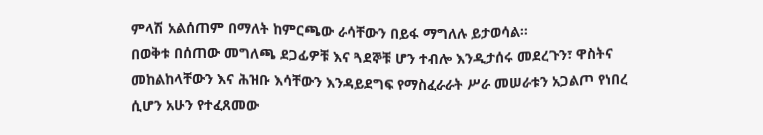ምላሽ አልሰጠም በማለት ከምርጫው ራሳቸውን በይፋ ማግለሉ ይታወሳል።
በወቅቱ በሰጠው መግለጫ ደጋፊዎቹ እና ጓደኞቹ ሆን ተብሎ እንዲታሰሩ መደረጉን፣ ዋስትና መከልከላቸውን እና ሕዝቡ እሳቸውን እንዳይደግፍ የማስፈራራት ሥራ መሠራቱን አጋልጦ የነበረ ሲሆን አሁን የተፈጸመው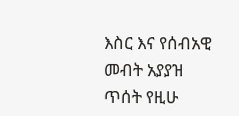እስር እና የሰብአዊ መብት አያያዝ ጥሰት የዚሁ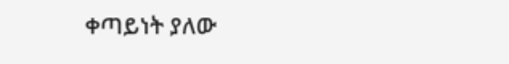ቀጣይነት ያለው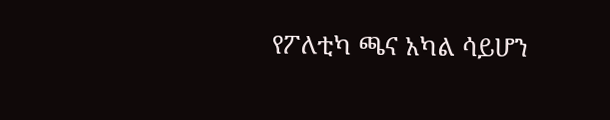የፖለቲካ ጫና አካል ሳይሆን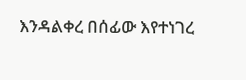እንዳልቀረ በሰፊው እየተነገረ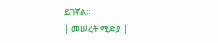ይገኛል።
| መሠረት ሚድያ |